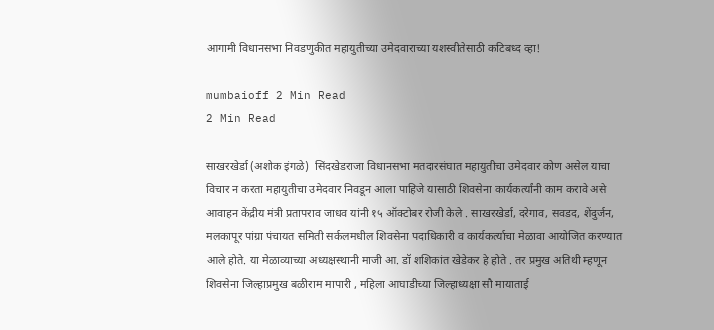आगामी विधानसभा निवडणुकीत महायुतीच्या उमेदवाराच्या यशस्वीतेसाठी कटिबध्द व्हा!

mumbaioff 2 Min Read
2 Min Read

साखरखेर्डा (अशोक इंगळे)  सिंदखेडराजा विधानसभा मतदारसंघात महायुतीचा उमेदवार कोण असेल याचा विचार न करता महायुतीचा उमेदवार निवडून आला पाहिजे यासाठी शिवसेना कार्यकर्त्यांनी काम करावे असे आवाहन केंद्रीय मंत्री प्रतापराव जाधव यांनी १५ ऑक्टोबर रोजी केले . साखरखेर्डा, दरेगाव, सवडद, शेंदुर्जन, मलकापूर पांग्रा पंचायत समिती सर्कलमधील शिवसेना पदाधिकारी व कार्यकर्त्याचा मेळावा आयोजित करण्यात आले होते. या मेळाव्याच्या अध्यक्षस्थानी माजी आ. डॉ शशिकांत खेडेकर हे होते . तर प्रमुख अतिथी म्हणून शिवसेना जिल्हाप्रमुख बळीराम मापारी , महिला आघाडीच्या जिल्हाध्यक्षा सौ मायाताई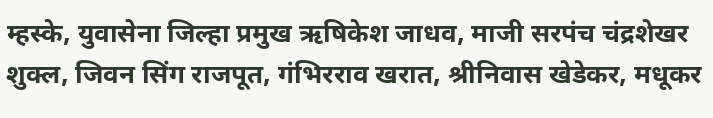म्हस्के, युवासेना जिल्हा प्रमुख ऋषिकेश जाधव, माजी सरपंच चंद्रशेखर शुक्ल, जिवन सिंग राजपूत, गंभिरराव खरात, श्रीनिवास खेडेकर, मधूकर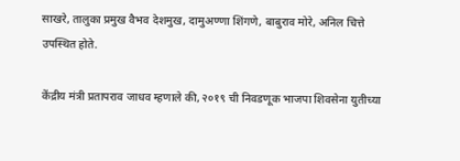साखरे, तालुका प्रमुख वैभव देशमुख, दामुअण्णा शिंगणे, बाबुराव मोरे, अनिल चित्ते उपस्थित होते.

केंद्रीय मंत्री प्रतापराव जाधव म्हणाले की, २०१९ ची निवडणूक भाजपा शिवसेना युतीच्या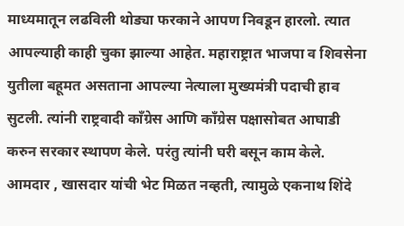माध्यमातून लढविली थोड्या फरकाने आपण निवडून हारलो. त्यात आपल्याही काही चुका झाल्या आहेत. महाराष्ट्रात भाजपा व शिवसेना युतीला बहूमत असताना आपल्या नेत्याला मुख्यमंत्री पदाची हाव सुटली. त्यांनी राष्ट्रवादी काँग्रेस आणि काँग्रेस पक्षासोबत आघाडी करुन सरकार स्थापण केले. परंतु त्यांनी घरी बसून काम केले. आमदार , खासदार यांची भेट मिळत नव्हती, त्यामुळे एकनाथ शिंदे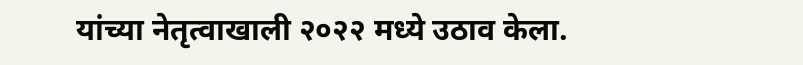यांच्या नेतृत्वाखाली २०२२ मध्ये उठाव केला.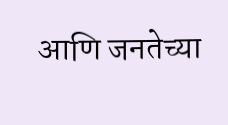आणि जनतेच्या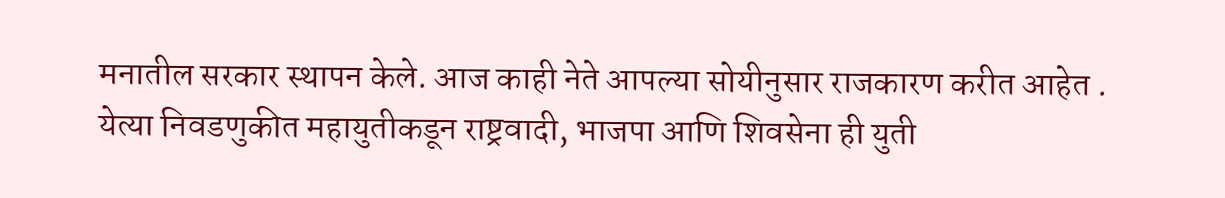मनातील सरकार स्थापन केले. आज काही नेते आपल्या सोयीनुसार राजकारण करीत आहेत . येत्या निवडणुकीत महायुतीकडून राष्ट्रवादी, भाजपा आणि शिवसेना ही युती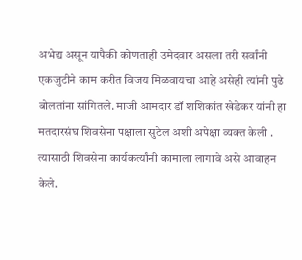अभेद्य असून यापैकी कोणताही उमेदवार असला तरी सर्वांनी एकजुटीने काम करीत विजय मिळवायचा आहे असेही त्‍यांनी पुढे बोलतांना सांगितले. माजी आमदार डॉ शशिकांत खेडेकर यांनी हा मतदारसंघ शिवसेना पक्षाला सुटेल अशी अपेक्षा व्यक्त केली . त्यासाठी शिवसेना कार्यकर्त्यांनी कामाला लागावे असे आवाहन केले.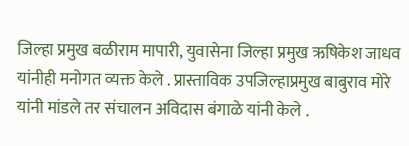जिल्हा प्रमुख बळीराम मापारी, युवासेना जिल्हा प्रमुख ऋषिकेश जाधव यांनीही मनोगत व्यक्त केले . प्रास्ताविक उपजिल्हाप्रमुख बाबुराव मोरे यांनी मांडले तर संचालन अविदास बंगाळे यांनी केले .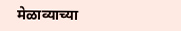मेळाव्याच्या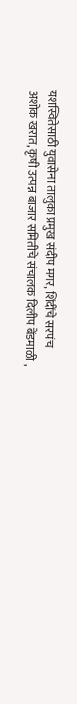यशस्वितेसाठी युवासेना तालुका प्रमुख संदीप मगर, शिंदींचे सरपंच अशोक खरात, कृषी उत्पन्न बाजार समितीचे संचालक दिलीप बेंडमाळी ,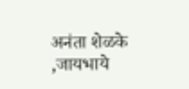अनंता शेळके ,जायभाये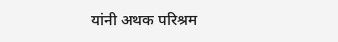यांनी अथक परिश्रम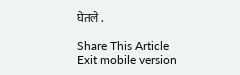घेतले .

Share This Article
Exit mobile version